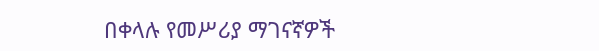በቀላሉ የመሥሪያ ማገናኛዎች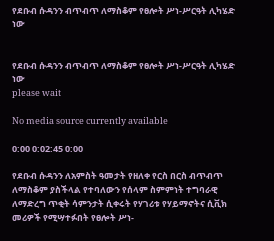የደቡብ ሱዳንን ብጥብጥ ለማስቆም የፀሎት ሥነ-ሥርዓት ሊካሄድ ነው


የደቡብ ሱዳንን ብጥብጥ ለማስቆም የፀሎት ሥነ-ሥርዓት ሊካሄድ ነው
please wait

No media source currently available

0:00 0:02:45 0:00

የደቡብ ሱዳንን ለአምስት ዓመታት የዘለቀ የርስ በርስ ብጥብጥ ለማስቆም ያስችላል የተባለውን የሰላም ስምምነት ተግባራዊ ለማድረግ ጥቂት ሳምንታት ሲቀሩት የሃገሪቱ የሃይማኖትና ሲቪክ መሪዎች የሚሣተፉበት የፀሎት ሥነ-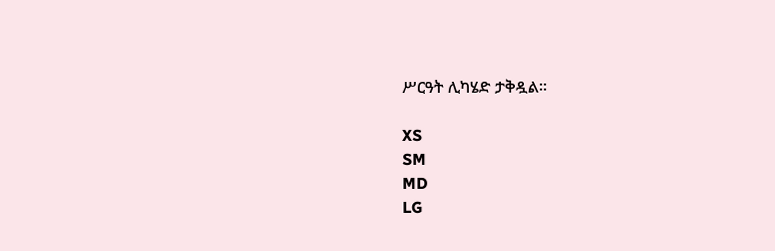ሥርዓት ሊካሄድ ታቅዷል።

XS
SM
MD
LG